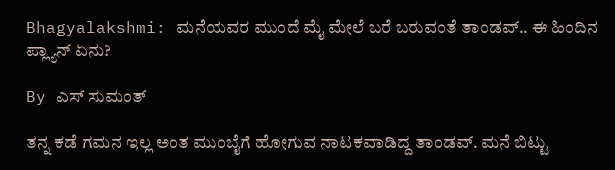Bhagyalakshmi: ಮನೆಯವರ ಮುಂದೆ ಮೈ ಮೇಲೆ ಬರೆ ಬರುವಂತೆ ತಾಂಡವ್.. ಈ ಹಿಂದಿನ ಪ್ಲ್ಯಾನ್ ಏನು?

By ಎಸ್ ಸುಮಂತ್

ತನ್ನ ಕಡೆ ಗಮನ ಇಲ್ಲ ಅಂತ ಮುಂಬೈಗೆ ಹೋಗುವ ನಾಟಕವಾಡಿದ್ದ ತಾಂಡವ್. ಮನೆ ಬಿಟ್ಟು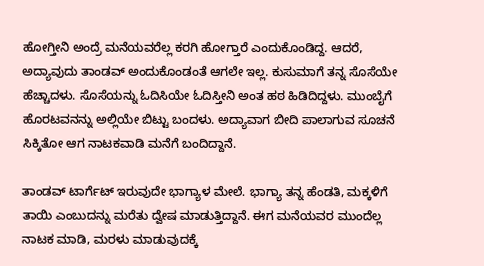ಹೋಗ್ತೀನಿ ಅಂದ್ರೆ ಮನೆಯವರೆಲ್ಲ ಕರಗಿ ಹೋಗ್ತಾರೆ ಎಂದುಕೊಂಡಿದ್ದ. ಆದರೆ, ಅದ್ಯಾವುದು ತಾಂಡವ್ ಅಂದುಕೊಂಡಂತೆ ಆಗಲೇ ಇಲ್ಲ. ಕುಸುಮಾಗೆ ತನ್ನ ಸೊಸೆಯೇ ಹೆಚ್ಚಾದಳು. ಸೊಸೆಯನ್ನು ಓದಿಸಿಯೇ ಓದಿಸ್ತೀನಿ ಅಂತ ಹಠ ಹಿಡಿದಿದ್ದಳು. ಮುಂಬೈಗೆ ಹೊರಟವನನ್ನು ಅಲ್ಲಿಯೇ ಬಿಟ್ಟು ಬಂದಳು. ಅದ್ಯಾವಾಗ ಬೀದಿ ಪಾಲಾಗುವ ಸೂಚನೆ ಸಿಕ್ಕಿತೋ ಆಗ ನಾಟಕವಾಡಿ ಮನೆಗೆ ಬಂದಿದ್ದಾನೆ.

ತಾಂಡವ್ ಟಾರ್ಗೆಟ್ ಇರುವುದೇ ಭಾಗ್ಯಾಳ‌ ಮೇಲೆ. ಭಾಗ್ಯಾ ತನ್ನ ಹೆಂಡತಿ, ಮಕ್ಕಳಿಗೆ ತಾಯಿ ಎಂಬುದನ್ನು ಮರೆತು ದ್ವೇಷ ಮಾಡುತ್ತಿದ್ದಾನೆ. ಈಗ ಮನೆಯವರ ಮುಂದೆಲ್ಲ ನಾಟಕ ಮಾಡಿ, ಮರಳು ಮಾಡುವುದಕ್ಕೆ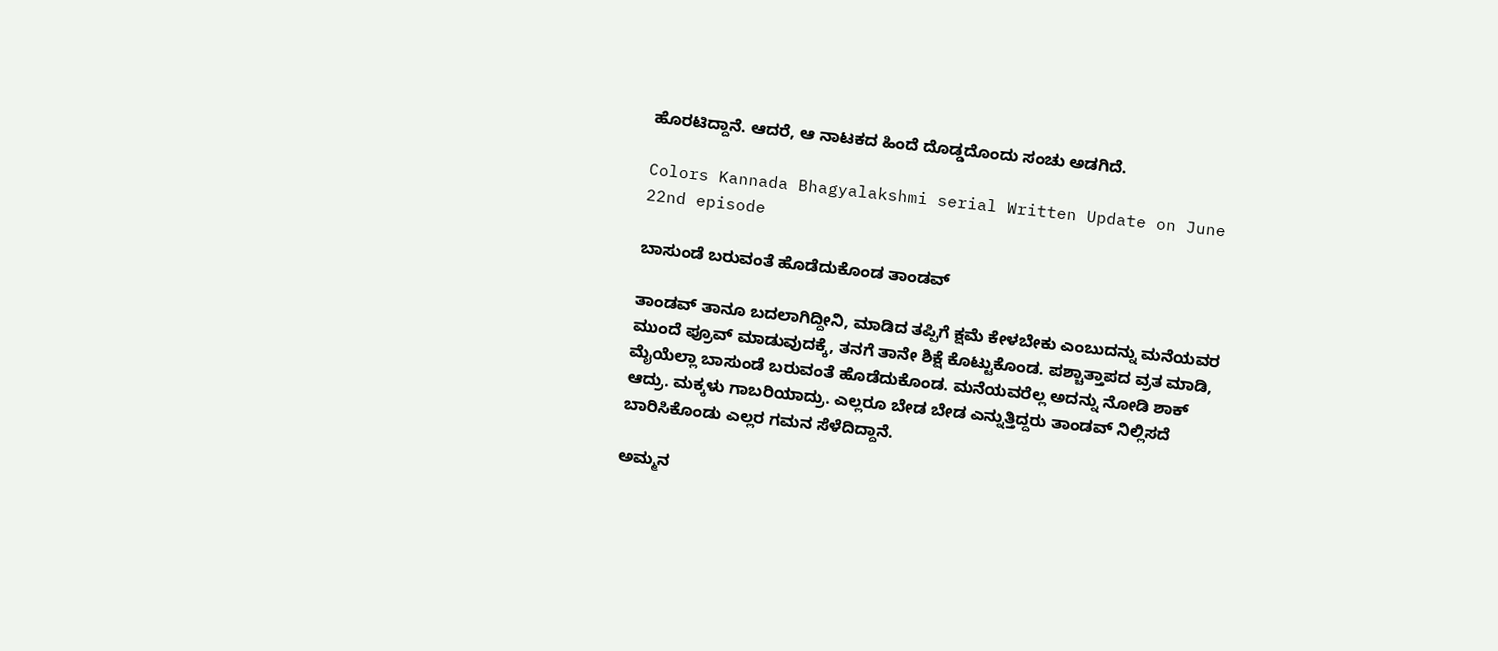ಹೊರಟಿದ್ದಾನೆ. ಆದರೆ, ಆ ನಾಟಕದ ಹಿಂದೆ ದೊಡ್ಡದೊಂದು ಸಂಚು ಅಡಗಿದೆ.

Colors Kannada Bhagyalakshmi serial Written Update on June 22nd episode

ಬಾಸುಂಡೆ ಬರುವಂತೆ ಹೊಡೆದುಕೊಂಡ ತಾಂಡವ್

ತಾಂಡವ್ ತಾನೂ ಬದಲಾಗಿದ್ದೀನಿ, ಮಾಡಿದ ತಪ್ಪಿಗೆ ಕ್ಷಮೆ ಕೇಳಬೇಕು ಎಂಬುದನ್ನು ಮನೆಯವರ ಮುಂದೆ ಪ್ರೂವ್ ಮಾಡುವುದಕ್ಕೆ, ತನಗೆ ತಾನೇ ಶಿಕ್ಷೆ ಕೊಟ್ಟುಕೊಂಡ. ಪಶ್ಚಾತ್ತಾಪದ ವ್ರತ ಮಾಡಿ, ಮೈಯೆಲ್ಲಾ ಬಾಸುಂಡೆ ಬರುವಂತೆ ಹೊಡೆದುಕೊಂಡ. ಮನೆಯವರೆಲ್ಲ ಅದನ್ನು ನೋಡಿ ಶಾಕ್ ಆದ್ರು. ಮಕ್ಕಳು ಗಾಬರಿಯಾದ್ರು. ಎಲ್ಲರೂ ಬೇಡ ಬೇಡ ಎನ್ನುತ್ತಿದ್ದರು ತಾಂಡವ್ ನಿಲ್ಲಿಸದೆ ಬಾರಿಸಿಕೊಂಡು ಎಲ್ಲರ ಗಮನ ಸೆಳೆದಿದ್ದಾನೆ.

ಅಮ್ಮನ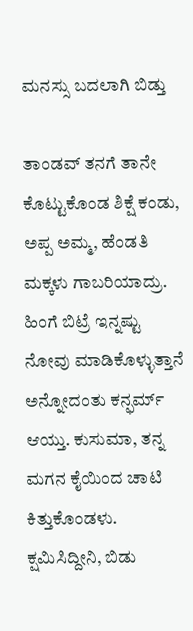ಮನಸ್ಸು ಬದಲಾಗಿ ಬಿಡ್ತು

ತಾಂಡವ್ ತನಗೆ ತಾನೇ ಕೊಟ್ಟುಕೊಂಡ ಶಿಕ್ಷೆ ಕಂಡು, ಅಪ್ಪ ಅಮ್ಮ, ಹೆಂಡತಿ ಮಕ್ಕಳು ಗಾಬರಿಯಾದ್ರು. ಹಿಂಗೆ ಬಿಟ್ರೆ ಇನ್ನಷ್ಟು‌ ನೋವು ಮಾಡಿಕೊಳ್ಳುತ್ತಾನೆ ಅನ್ನೋದಂತು ಕನ್ಫರ್ಮ್ ಆಯ್ತು. ಕುಸುಮಾ, ತನ್ನ ಮಗನ ಕೈಯಿಂದ ಚಾಟಿ ಕಿತ್ತುಕೊಂಡಳು. ಕ್ಷಮಿಸಿದ್ದೀನಿ, ಬಿಡು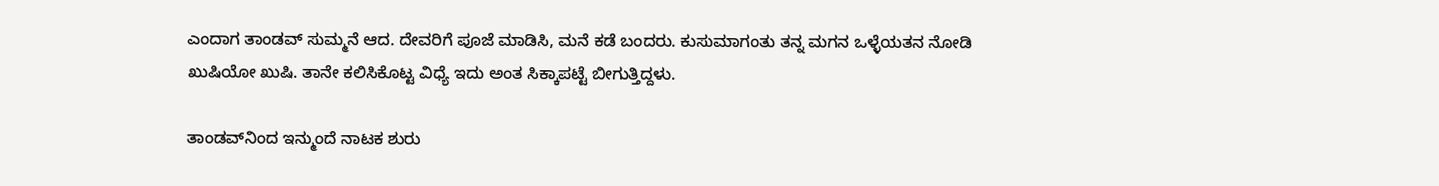ಎಂದಾಗ ತಾಂಡವ್ ಸುಮ್ಮನೆ ಆದ. ದೇವರಿಗೆ ಪೂಜೆ ಮಾಡಿಸಿ, ಮನೆ ಕಡೆ ಬಂದರು. ಕುಸುಮಾಗಂತು ತನ್ನ ಮಗನ ಒಳ್ಳೆಯತನ ನೋಡಿ ಖುಷಿಯೋ ಖುಷಿ. ತಾನೇ ಕಲಿಸಿಕೊಟ್ಟ ವಿಧ್ಯೆ ಇದು ಅಂತ ಸಿಕ್ಕಾಪಟ್ಟೆ ಬೀಗುತ್ತಿದ್ದಳು.

ತಾಂಡವ್‌ನಿಂದ ಇನ್ಮುಂದೆ ನಾಟಕ ಶುರು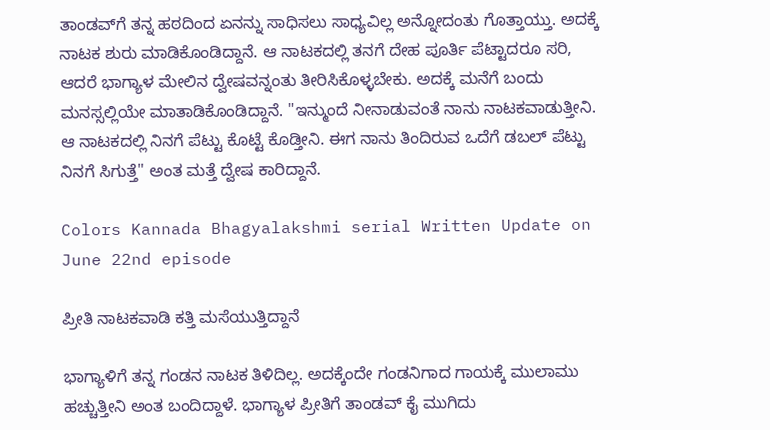ತಾಂಡವ್‌ಗೆ ತನ್ನ ಹಠದಿಂದ ಏನನ್ನು ಸಾಧಿಸಲು ಸಾಧ್ಯವಿಲ್ಲ ಅನ್ನೋದಂತು ಗೊತ್ತಾಯ್ತು. ಅದಕ್ಕೆ ನಾಟಕ ಶುರು ಮಾಡಿಕೊಂಡಿದ್ದಾನೆ. ಆ ನಾಟಕದಲ್ಲಿ ತನಗೆ ದೇಹ ಪೂರ್ತಿ ಪೆಟ್ಟಾದರೂ ಸರಿ, ಆದರೆ ಭಾಗ್ಯಾಳ ಮೇಲಿನ ದ್ವೇಷವನ್ನಂತು ತೀರಿಸಿಕೊಳ್ಳಬೇಕು. ಅದಕ್ಕೆ ಮನೆಗೆ ಬಂದು ಮನಸ್ಸಲ್ಲಿಯೇ ಮಾತಾಡಿಕೊಂಡಿದ್ದಾನೆ. "ಇನ್ಮುಂದೆ ನೀನಾಡುವಂತೆ ನಾನು ನಾಟಕವಾಡುತ್ತೀನಿ. ಆ ನಾಟಕದಲ್ಲಿ ನಿನಗೆ ಪೆಟ್ಟು ಕೊಟ್ಟೆ ಕೊಡ್ತೀನಿ. ಈಗ ನಾನು ತಿಂದಿರುವ ಒದೆಗೆ ಡಬಲ್ ಪೆಟ್ಟು ನಿನಗೆ ಸಿಗುತ್ತೆ" ಅಂತ ಮತ್ತೆ ದ್ವೇಷ ಕಾರಿದ್ದಾನೆ.

Colors Kannada Bhagyalakshmi serial Written Update on June 22nd episode

ಪ್ರೀತಿ ನಾಟಕವಾಡಿ ಕತ್ತಿ ಮಸೆಯುತ್ತಿದ್ದಾನೆ

ಭಾಗ್ಯಾಳಿಗೆ ತನ್ನ ಗಂಡನ ನಾಟಕ ತಿಳಿದಿಲ್ಲ. ಅದಕ್ಕೆಂದೇ ಗಂಡನಿಗಾದ ಗಾಯಕ್ಕೆ ಮುಲಾಮು ಹಚ್ಚುತ್ತೀನಿ ಅಂತ ಬಂದಿದ್ದಾಳೆ. ಭಾಗ್ಯಾಳ ಪ್ರೀತಿಗೆ ತಾಂಡವ್ ಕೈ ಮುಗಿದು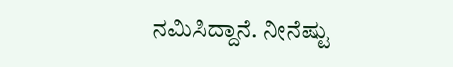ನಮಿಸಿದ್ದಾನೆ. ನೀನೆಷ್ಟು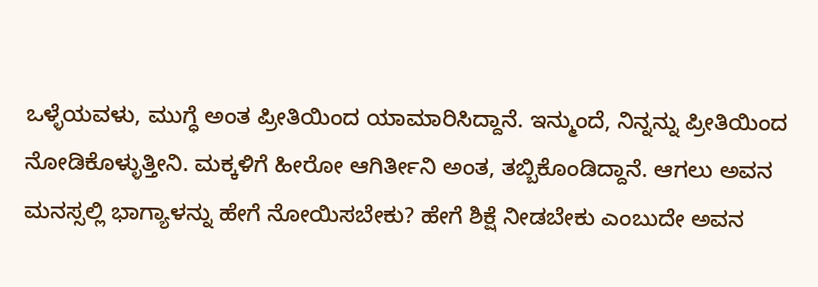ಒಳ್ಳೆಯವಳು, ಮುಗ್ಧೆ ಅಂತ ಪ್ರೀತಿಯಿಂದ ಯಾಮಾರಿಸಿದ್ದಾನೆ. ಇನ್ಮುಂದೆ, ನಿನ್ನನ್ನು ಪ್ರೀತಿಯಿಂದ ನೋಡಿಕೊಳ್ಳುತ್ತೀನಿ. ಮಕ್ಕಳಿಗೆ ಹೀರೋ ಆಗಿರ್ತೀನಿ ಅಂತ, ತಬ್ಬಿಕೊಂಡಿದ್ದಾನೆ. ಆಗಲು ಅವನ ಮನಸ್ಸಲ್ಲಿ ಭಾಗ್ಯಾಳನ್ನು ಹೇಗೆ ನೋಯಿಸಬೇಕು? ಹೇಗೆ ಶಿಕ್ಷೆ ನೀಡಬೇಕು ಎಂಬುದೇ ಅವನ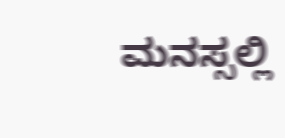ಮನಸ್ಸಲ್ಲಿ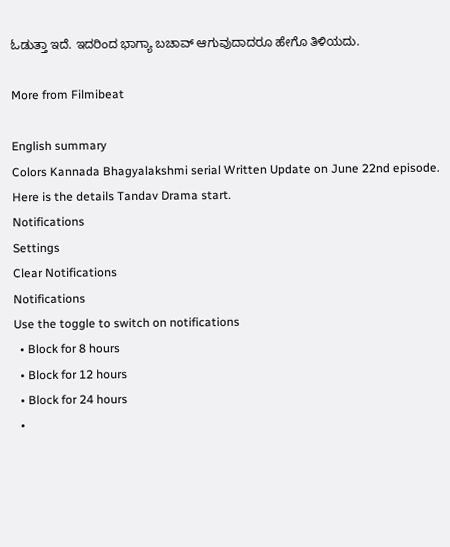ಓಡುತ್ತಾ ಇದೆ. ಇದರಿಂದ ಭಾಗ್ಯಾ ಬಚಾವ್ ಆಗುವುದಾದರೂ ಹೇಗೊ ತಿಳಿಯದು.

More from Filmibeat

English summary
Colors Kannada Bhagyalakshmi serial Written Update on June 22nd episode. Here is the details Tandav Drama start.
Notifications
Settings
Clear Notifications
Notifications
Use the toggle to switch on notifications
  • Block for 8 hours
  • Block for 12 hours
  • Block for 24 hours
  •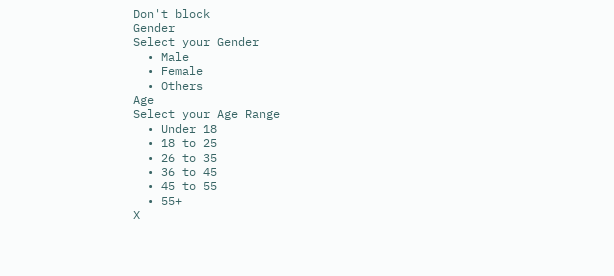Don't block
Gender
Select your Gender
  • Male
  • Female
  • Others
Age
Select your Age Range
  • Under 18
  • 18 to 25
  • 26 to 35
  • 36 to 45
  • 45 to 55
  • 55+
X